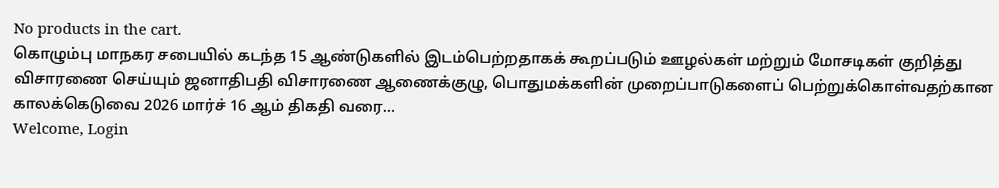No products in the cart.
கொழும்பு மாநகர சபையில் கடந்த 15 ஆண்டுகளில் இடம்பெற்றதாகக் கூறப்படும் ஊழல்கள் மற்றும் மோசடிகள் குறித்து விசாரணை செய்யும் ஜனாதிபதி விசாரணை ஆணைக்குழு, பொதுமக்களின் முறைப்பாடுகளைப் பெற்றுக்கொள்வதற்கான காலக்கெடுவை 2026 மார்ச் 16 ஆம் திகதி வரை…
Welcome, Login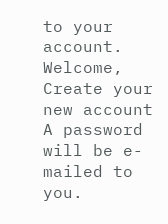to your account.
Welcome, Create your new account
A password will be e-mailed to you.